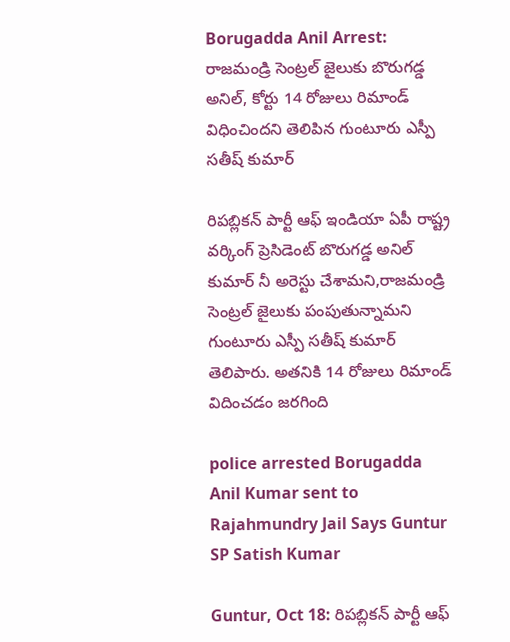Borugadda Anil Arrest: రాజమండ్రి సెంట్రల్ జైలుకు బొరుగడ్డ అనిల్, కోర్టు 14 రోజులు రిమాండ్ విధించిందని తెలిపిన గుంటూరు ఎస్పీ సతీష్ కుమార్

రిపబ్లికన్ పార్టీ ఆఫ్ ఇండియా ఏపీ రాష్ట్ర వర్కింగ్ ప్రెసిడెంట్‌ బొరుగడ్డ అనిల్ కుమార్ నీ అరెస్టు చేశామని,రాజమండ్రి సెంట్రల్ జైలుకు పంపుతున్నామని గుంటూరు ఎస్పీ సతీష్ కుమార్ తెలిపారు. అతనికి 14 రోజులు రిమాండ్ విదించడం జరగింది

police arrested Borugadda Anil Kumar sent to Rajahmundry Jail Says Guntur SP Satish Kumar

Guntur, Oct 18: రిపబ్లికన్ పార్టీ ఆఫ్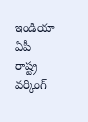ఇండియా ఏపీ రాష్ట్ర వర్కింగ్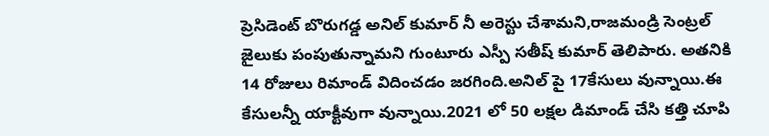ప్రెసిడెంట్‌ బొరుగడ్డ అనిల్ కుమార్ నీ అరెస్టు చేశామని,రాజమండ్రి సెంట్రల్ జైలుకు పంపుతున్నామని గుంటూరు ఎస్పీ సతీష్ కుమార్ తెలిపారు. అతనికి 14 రోజులు రిమాండ్ విదించడం జరగింది.అనిల్ పై 17కేసులు వున్నాయి.ఈ కేసులన్నీ యాక్టీవుగా వున్నాయి.2021 లో 50 లక్షల డిమాండ్ చేసి కత్తి చూపి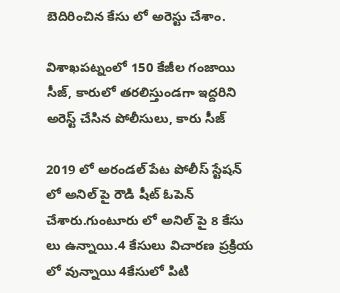బెదిరించిన కేసు లో అరెస్టు చేశాం.

విశాఖపట్నంలో 150 కేజీల గంజాయి సీజ్, కారులో తరలిస్తుండగా ఇద్దరిని అరెస్ట్ చేసిన పోలీసులు, కారు సీజ్

2019 లో అరండల్ పేట పోలీస్ స్టేషన్ లో అనిల్ పై రౌడి షీట్ ఓపెన్ చేశారు.గుంటూరు లో అనిల్ పై 8 కేసు లు ఉన్నాయి.4 కేసులు విచారణ ప్రక్రియ లో వున్నాయి 4కేసులో పిటి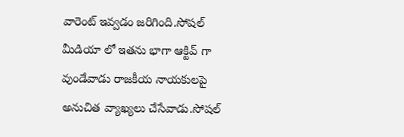వారెంట్ ఇవ్వడం జరిగింది.సోషల్ మీడియా లో ఇతను భాగా ఆక్టివ్ గా వుండేవాడు రాజకీయ నాయకులపై అనుచిత వ్యాఖ్యలు చేసేవాడు.సోషల్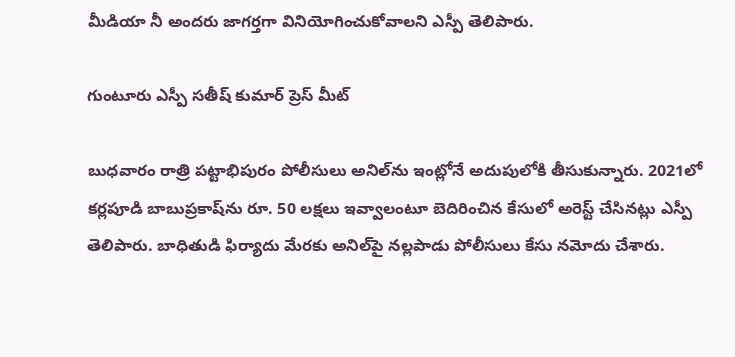మీడియా నీ అందరు జాగర్తగా వినియోగించుకోవాలని ఎస్పీ తెలిపారు.

గుంటూరు ఎస్పీ సతీష్ కుమార్ ప్రెస్ మీట్

బుధవారం రాత్రి పట్టాభిపురం పోలీసులు అనిల్‌ను ఇంట్లోనే అదుపులోకి తీసుకున్నారు. 2021లో కర్లపూడి బాబుప్రకాష్‌ను రూ. 50 లక్షలు ఇవ్వాలంటూ బెదిరించిన కేసులో అరెస్ట్ చేసినట్లు ఎస్పీ తెలిపారు. బాధితుడి ఫిర్యాదు మేరకు అనిల్‌పై నల్లపాడు పోలీసులు కేసు నమోదు చేశారు.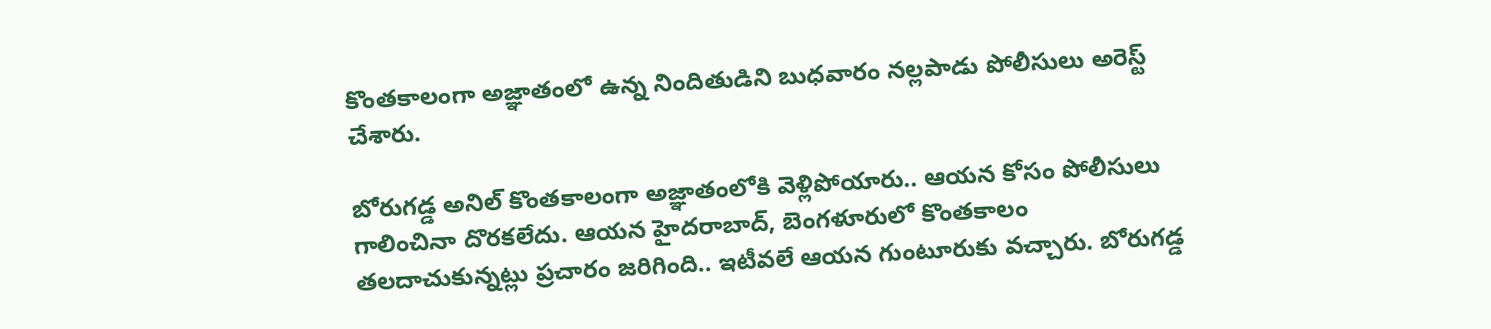కొంతకాలంగా అజ్ఞాతంలో ఉన్న నిందితుడిని బుధవారం నల్లపాడు పోలీసులు అరెస్ట్ చేశారు.

బోరుగడ్డ అనిల్ కొంతకాలంగా అజ్ఞాతంలోకి వెళ్లిపోయారు.. ఆయన కోసం పోలీసులు గాలించినా దొరకలేదు. ఆయన హైదరాబాద్, బెంగళూరులో కొంతకాలం తలదాచుకున్నట్లు ప్రచారం జరిగింది.. ఇటీవలే ఆయన గుంటూరుకు వచ్చారు. బోరుగడ్డ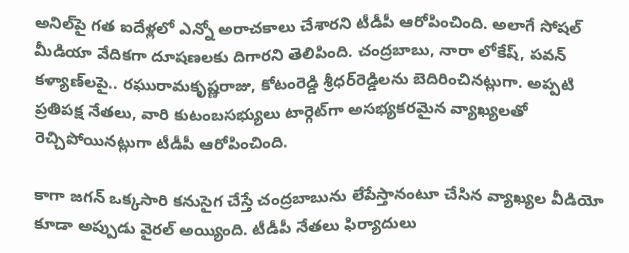అనిల్‌పై గత ఐదేళ్లలో ఎన్నో అరాచకాలు చేశారని టీడీపీ ఆరోపించింది. అలాగే సోషల్ మీడియా వేదికగా దూషణలకు దిగారని తెలిపింది. చంద్రబాబు, నారా లోకేష్, పవన్ కళ్యాణ్‌లపై.. రఘురామకృష్ణరాజు, కోటంరెడ్డి శ్రీధర్‌రెడ్డిలను బెదిరించినట్లుగా. అప్పటి ప్రతిపక్ష నేతలు, వారి కుటంబసభ్యులు టార్గెట్‌గా అసభ్యకరమైన వ్యాఖ్యలతో రెచ్చిపోయినట్లుగా టీడీపీ ఆరోపించింది.

కాగా జగన్ ఒక్కసారి కనుసైగ చేస్తే చంద్రబాబును లేపేస్తానంటూ చేసిన వ్యాఖ్యల వీడియో కూడా అప్పుడు వైరల్ అయ్యింది. టీడీపీ నేతలు ఫిర్యాదులు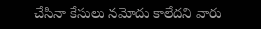చేసినా కేసులు నమోదు కాలేదని వారు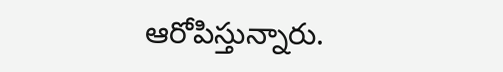ఆరోపిస్తున్నారు.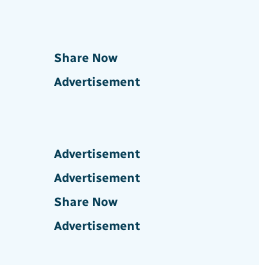Share Now
Advertisement


Advertisement
Advertisement
Share Now
Advertisement